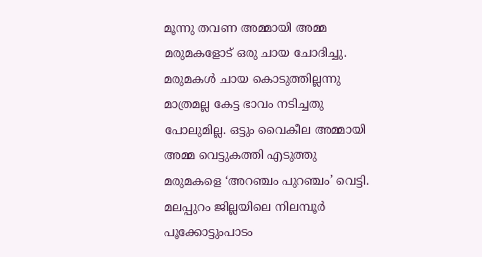മൂന്നു തവണ അമ്മായി അമ്മ മരുമകളോട് ഒരു ചായ ചോദിച്ചു. മരുമകൾ ചായ കൊടുത്തില്ലന്നു മാത്രമല്ല കേട്ട ഭാവം നടിച്ചതു പോലുമില്ല. ഒട്ടും വൈകീല അമ്മായി അമ്മ വെട്ടുകത്തി എടുത്തു മരുമകളെ ‘അറഞ്ചം പുറഞ്ചം’ വെട്ടി. മലപ്പുറം ജില്ലയിലെ നിലമ്പൂർ പൂക്കോട്ടുംപാടം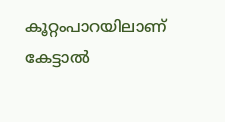കൂറ്റംപാറയിലാണ് കേട്ടാൽ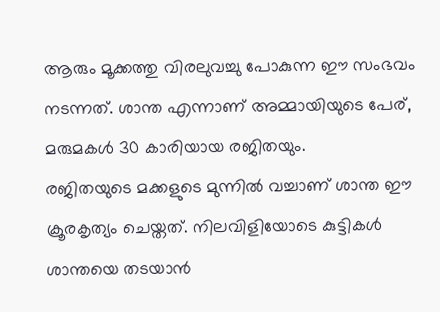ആരും മൂക്കത്തു വിരലുവച്ചു പോകുന്ന ഈ സംഭവം നടന്നത്. ശാന്ത എന്നാണ് അമ്മായിയുടെ പേര്, മരുമകൾ 30 കാരിയായ രജിതയും.
രജിതയുടെ മക്കളുടെ മുന്നിൽ വച്ചാണ് ശാന്ത ഈ ക്രൂരകൃത്യം ചെയ്തത്. നിലവിളിയോടെ കുട്ടികൾ ശാന്തയെ തടയാൻ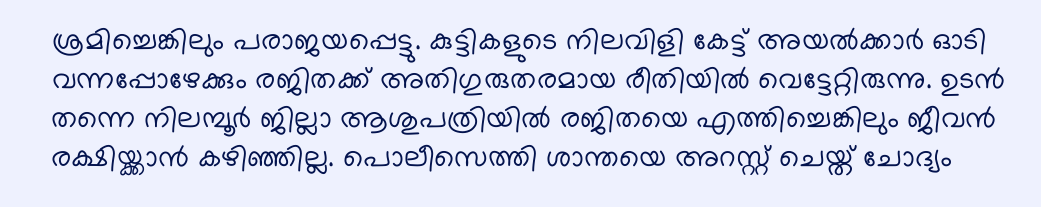ശ്രമിച്ചെങ്കിലും പരാജയപ്പെട്ടു. കുട്ടികളുടെ നിലവിളി കേട്ട് അയൽക്കാർ ഓടി വന്നപ്പോഴേക്കും രജിതക്ക് അതിഗുരുതരമായ രീതിയിൽ വെട്ടേറ്റിരുന്നു. ഉടൻ തന്നെ നിലമ്പൂർ ജില്ലാ ആശുപത്രിയിൽ രജിതയെ എത്തിച്ചെങ്കിലും ജീവൻ രക്ഷിയ്ക്കാൻ കഴിഞ്ഞില്ല. പൊലീസെത്തി ശാന്തയെ അറസ്റ്റ് ചെയ്ത് ചോദ്യം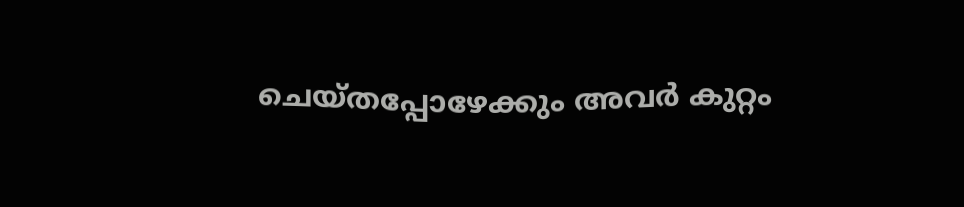ചെയ്തപ്പോഴേക്കും അവർ കുറ്റം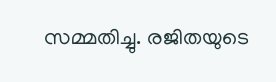സമ്മതിച്ചു. രജിതയുടെ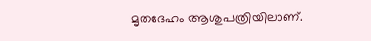മൃതദേഹം ആശുപത്രിയിലാണ്.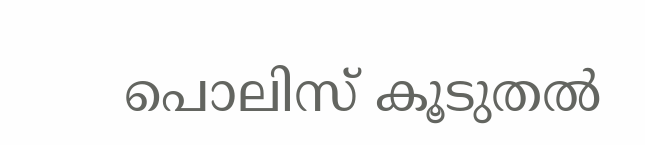പൊലിസ് കൂടുതൽ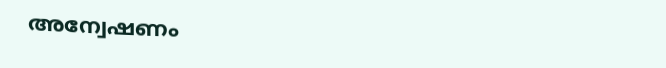അന്വേഷണം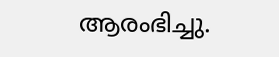ആരംഭിച്ചു.